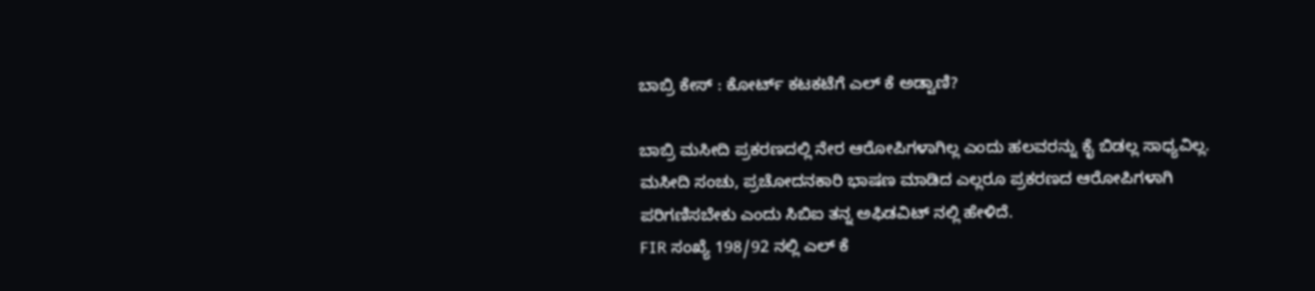ಬಾಬ್ರಿ ಕೇಸ್ : ಕೋರ್ಟ್ ಕಟಕಟೆಗೆ ಎಲ್ ಕೆ ಅಡ್ವಾಣಿ?

ಬಾಬ್ರಿ ಮಸೀದಿ ಪ್ರಕರಣದಲ್ಲಿ ನೇರ ಆರೋಪಿಗಳಾಗಿಲ್ಲ ಎಂದು ಹಲವರನ್ನು ಕೈ ಬಿಡಲ್ಲ ಸಾಧ್ಯವಿಲ್ಲ. ಮಸೀದಿ ಸಂಚು, ಪ್ರಚೋದನಕಾರಿ ಭಾಷಣ ಮಾಡಿದ ಎಲ್ಲರೂ ಪ್ರಕರಣದ ಆರೋಪಿಗಳಾಗಿ ಪರಿಗಣಿಸಬೇಕು ಎಂದು ಸಿಬಿಐ ತನ್ನ ಅಫಿಡವಿಟ್ ನಲ್ಲಿ ಹೇಳಿದೆ.
FIR ಸಂಖ್ಯೆ 198/92 ನಲ್ಲಿ ಎಲ್ ಕೆ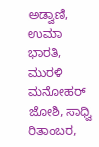ಅಡ್ವಾಣಿ, ಉಮಾ ಭಾರತಿ, ಮುರಳಿ ಮನೋಹರ್ ಜೋಶಿ, ಸಾಧ್ವಿ ರಿತಾಂಬರ,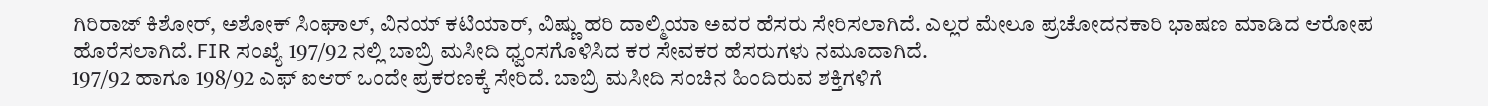ಗಿರಿರಾಜ್ ಕಿಶೋರ್, ಅಶೋಕ್ ಸಿಂಘಾಲ್, ವಿನಯ್ ಕಟಿಯಾರ್, ವಿಷ್ಣು ಹರಿ ದಾಲ್ಮಿಯಾ ಅವರ ಹೆಸರು ಸೇರಿಸಲಾಗಿದೆ. ಎಲ್ಲರ ಮೇಲೂ ಪ್ರಚೋದನಕಾರಿ ಭಾಷಣ ಮಾಡಿದ ಆರೋಪ ಹೊರೆಸಲಾಗಿದೆ. FIR ಸಂಖ್ಯೆ 197/92 ನಲ್ಲಿ ಬಾಬ್ರಿ ಮಸೀದಿ ಧ್ವಂಸಗೊಳಿಸಿದ ಕರ ಸೇವಕರ ಹೆಸರುಗಳು ನಮೂದಾಗಿದೆ.
197/92 ಹಾಗೂ 198/92 ಎಫ್ ಐಆರ್ ಒಂದೇ ಪ್ರಕರಣಕ್ಕೆ ಸೇರಿದೆ. ಬಾಬ್ರಿ ಮಸೀದಿ ಸಂಚಿನ ಹಿಂದಿರುವ ಶಕ್ತಿಗಳಿಗೆ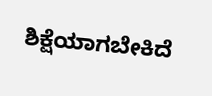ಶಿಕ್ಷೆಯಾಗಬೇಕಿದೆ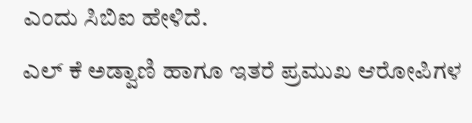ಎಂದು ಸಿಬಿಐ ಹೇಳಿದೆ.
ಎಲ್ ಕೆ ಅಡ್ವಾಣಿ ಹಾಗೂ ಇತರೆ ಪ್ರಮುಖ ಆರೋಪಿಗಳ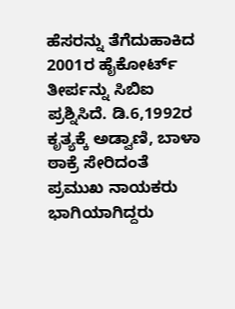ಹೆಸರನ್ನು ತೆಗೆದುಹಾಕಿದ 2001ರ ಹೈಕೋರ್ಟ್ ತೀರ್ಪನ್ನು ಸಿಬಿಐ ಪ್ರಶ್ನಿಸಿದೆ. ಡಿ.6,1992ರ ಕೃತ್ಯಕ್ಕೆ ಅಡ್ವಾಣಿ, ಬಾಳಾ ಠಾಕ್ರೆ ಸೇರಿದಂತೆ ಪ್ರಮುಖ ನಾಯಕರು ಭಾಗಿಯಾಗಿದ್ದರು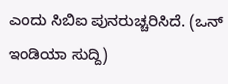ಎಂದು ಸಿಬಿಐ ಪುನರುಚ್ಚರಿಸಿದೆ. (ಒನ್ ಇಂಡಿಯಾ ಸುದ್ದಿ)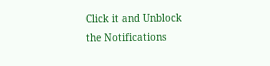Click it and Unblock the Notifications